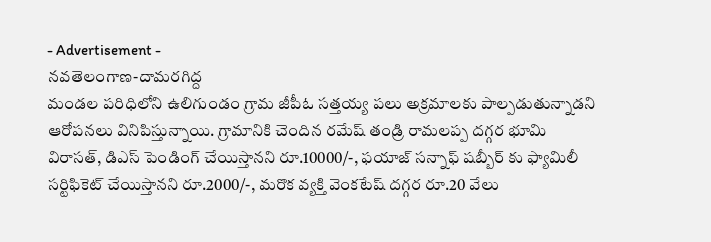- Advertisement -
నవతెలంగాణ-దామరగిద్ద
మండల పరిధిలోని ఉలిగుండం గ్రామ జీపీఓ సత్తయ్య పలు అక్రమాలకు పాల్పడుతున్నాడని ఆరోపనలు వినిపిస్తున్నాయి. గ్రామానికి చెందిన రమేష్ తండ్రి రామలప్ప దగ్గర భూమి విరాసత్, డిఎస్ పెండింగ్ చేయిస్తానని రూ.10000/-, ఫయాజ్ సన్నాఫ్ షబ్బీర్ కు ఫ్యామిలీ సర్టిఫికెట్ చేయిస్తానని రూ.2000/-, మరొక వ్యక్తి వెంకటేష్ దగ్గర రూ.20 వేలు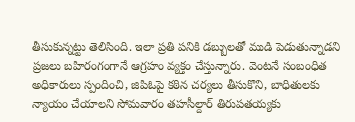తీసుకున్నట్టు తెలిసింది. ఇలా ప్రతి పనికి డబ్బులతో ముడి పెడుతున్నాడని ప్రజలు బహిరంగంగానే ఆగ్రహం వ్యక్తం చేస్తున్నారు. వెంటనే సంబంధిత అధికారులు స్పందించి, జిపిఓపై కఠిన చర్యలు తీసుకొని, బాధితులకు న్యాయం చేయాలని సోమవారం తహసీల్దార్ తిరుపతయ్యకు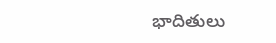భాదితులు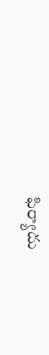ఫిర్యాదు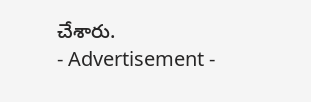చేశారు.
- Advertisement -